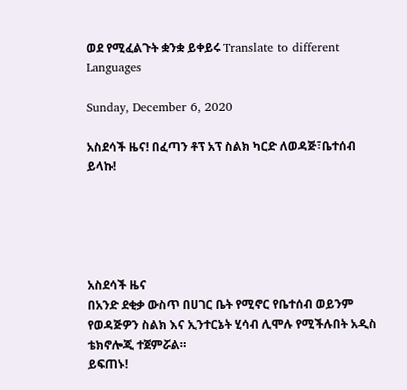ወደ የሚፈልጉት ቋንቋ ይቀይሩ Translate to different Languages

Sunday, December 6, 2020

አስደሳች ዜና! በፈጣን ቶፕ አፕ ስልክ ካርድ ለወዳጅ፣ቤተሰብ ይላኩ!





አስደሳች ዜና
በአንድ ደቂቃ ውስጥ በሀገር ቤት የሚኖር የቤተሰብ ወይንም የወዳጅዎን ስልክ እና ኢንተርኔት ሂሳብ ሊሞሉ የሚችሉበት አዲስ ቴክኖሎጂ ተጀምሯል።
ይፍጠኑ!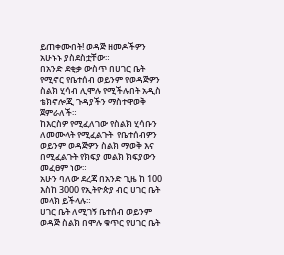ይጠቀሙበት! ወዳጅ ዘመዶችዎን አሁኑኑ ያስደስቷቸው።
በአንድ ደቂቃ ውስጥ በሀገር ቤት የሚኖር የቤተሰብ ወይንም የወዳጅዎን ስልክ ሂሳብ ሊሞሉ የሚችሉበት አዲስ ቴክኖሎጂ ጉዳያችን ማስተዋወቅ ጀምራለች።
ከእርስዎ የሚፈለገው የስልክ ሂሳቡን ለመሙላት የሚፈልጉት  የቤተሰብዎን ወይንም ወዳጅዎን ስልክ ማወቅ እና በሚፈልጉት የክፍያ መልክ ክፍያውን መፈፀም ነው።
አሁን ባለው ደረጃ በአንድ ጊዜ ከ 100 እስከ 3000 የኢትዮጵያ ብር ሀገር ቤት መላክ ይችላሉ።
ሀገር ቤት ለሚገኝ ቤተሰብ ወይንም ወዳጅ ስልክ በሞሉ ቁጥር የሀገር ቤት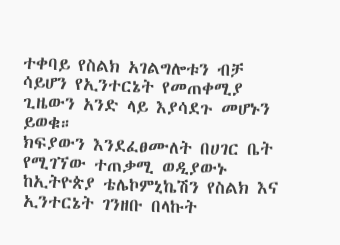ተቀባይ የስልክ አገልግሎቱን ብቻ ሳይሆን የኢንተርኔት የመጠቀሚያ ጊዜውን አንድ ላይ እያሳደጉ መሆኑን ይወቁ።
ክፍያውን እንደፈፀሙለት በሀገር ቤት የሚገኘው ተጠቃሚ ወዲያውኑ ከኢትዮጵያ ቴሌኮምኒኬሽን የስልክ እና ኢንተርኔት ገንዘቡ በላኩት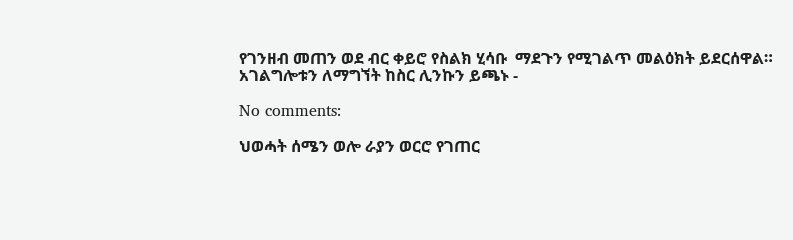የገንዘብ መጠን ወደ ብር ቀይሮ የስልክ ሂሳቡ  ማደጉን የሚገልጥ መልዕክት ይደርሰዋል።
አገልግሎቱን ለማግኘት ከስር ሊንኩን ይጫኑ -

No comments:

ህወሓት ሰሜን ወሎ ራያን ወርሮ የገጠር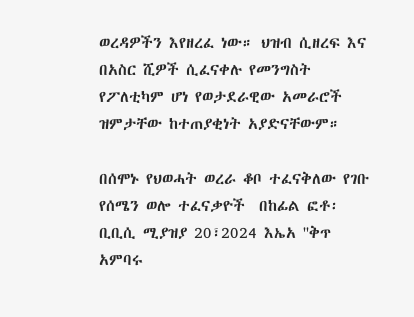ወረዳዎችን እየዘረፈ ነው። ህዝብ ሲዘረፍ እና በአስር ሺዎች ሲፈናቀሉ የመንግስት የፖለቲካም ሆነ የወታደራዊው አመራሮች ዝምታቸው ከተጠያቂነት አያድናቸውም።

በሰሞኑ የህወሓት ወረራ ቆቦ ተፈናቅለው የገቡ የሰሜን ወሎ ተፈናቃዮች  በከፊል ፎቶ፡ ቢቢሲ ሚያዝያ 20፣2024 እኤአ ''ቅጥ አምባሩ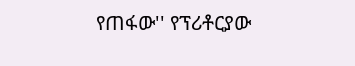የጠፋው'' የፕሪቶርያው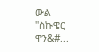ውል   ''ስኩዌር ዋን&#...